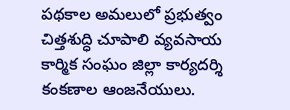పథకాల అమలులో ప్రభుత్వం చిత్తశుద్ధి చూపాలి వ్యవసాయ కార్మిక సంఘం జిల్లా కార్యదర్శి కంకణాల ఆంజనేయులు.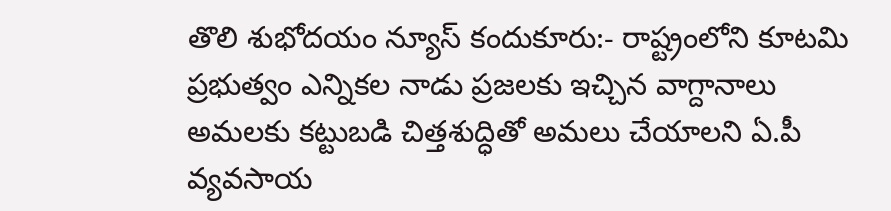తొలి శుభోదయం న్యూస్ కందుకూరు:- రాష్ట్రంలోని కూటమి ప్రభుత్వం ఎన్నికల నాడు ప్రజలకు ఇచ్చిన వాగ్దానాలు అమలకు కట్టుబడి చిత్తశుద్ధితో అమలు చేయాలని ఏ.పీ వ్యవసాయ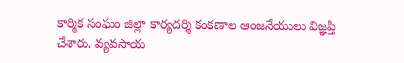కార్మిక సంఘం జిల్లా కార్యదర్శి కంకణాల ఆంజనేయులు విజ్ఞప్తి చేశారు. వ్యవసాయ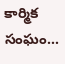కార్మిక సంఘం…